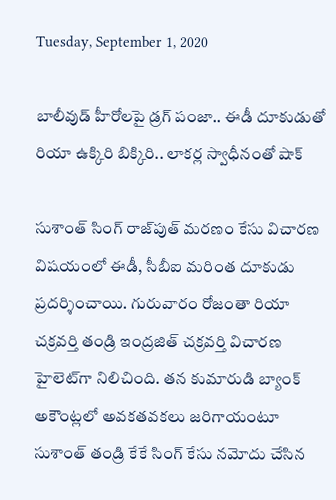Tuesday, September 1, 2020

బాలీవుడ్ హీరోలపై డ్రగ్ పంజా.. ఈడీ దూకుడుతో రియా ఉక్కిరి బిక్కిరి.. లాకర్ల స్వాధీనంతో షాక్

సుశాంత్ సింగ్ రాజ్‌పుత్ మరణం కేసు విచారణ విషయంలో ఈడీ, సీబీఐ మరింత దూకుడు ప్రదర్శించాయి. గురువారం రోజంతా రియా చక్రవర్తి తండ్రి ఇంద్రజిత్ చక్రవర్తి విచారణ హైలెట్‌గా నిలిచింది. తన కుమారుడి బ్యాంక్ అకౌంట్లలో అవకతవకలు జరిగాయంటూ సుశాంత్ తండ్రి కేకే సింగ్ కేసు నమోదు చేసిన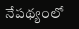నేపథ్యంలో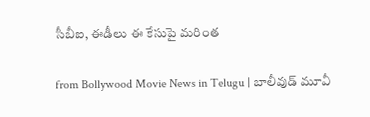సీబీఐ, ఈడీలు ఈ కేసుపై మరింత

from Bollywood Movie News in Telugu | బాలీవుడ్ మూవీ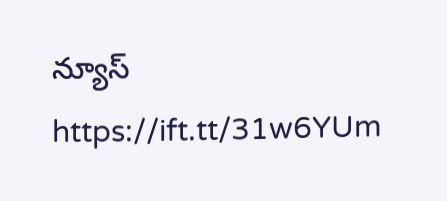న్యూస్ https://ift.tt/31w6YUm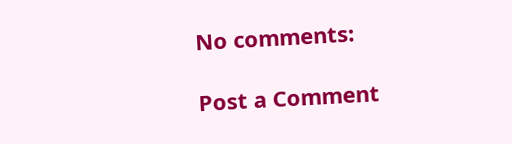No comments:

Post a Comment